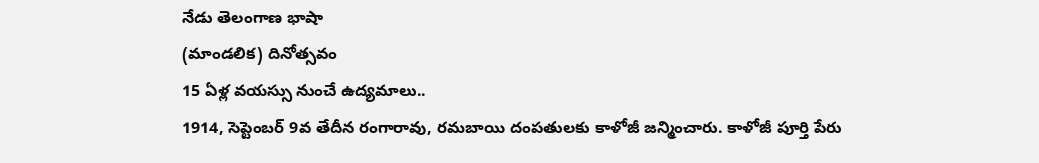నేడు తెలంగాణ భాషా
(మాండలిక) దినోత్సవం
15 ఏళ్ల వయస్సు నుంచే ఉద్యమాలు..
1914, సెప్టెంబర్ 9వ తేదీన రంగారావు, రమబాయి దంపతులకు కాళోజీ జన్మించారు. కాళోజీ పూర్తి పేరు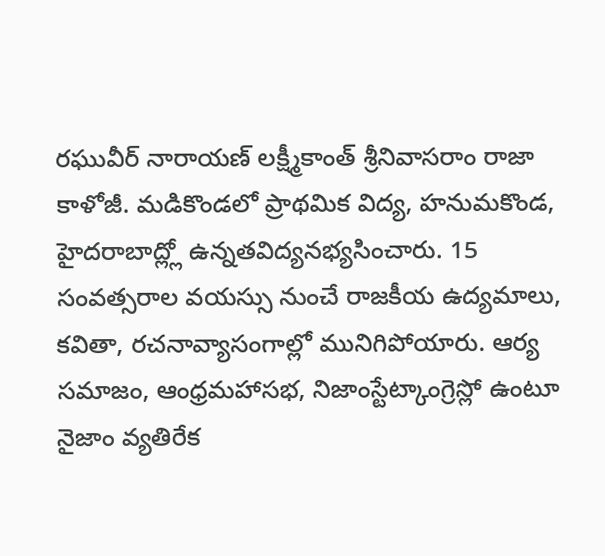రఘువీర్ నారాయణ్ లక్ష్మీకాంత్ శ్రీనివాసరాం రాజా కాళోజీ. మడికొండలో ప్రాథమిక విద్య, హనుమకొండ, హైదరాబాద్ల్లో ఉన్నతవిద్యనభ్యసించారు. 15 సంవత్సరాల వయస్సు నుంచే రాజకీయ ఉద్యమాలు, కవితా, రచనావ్యాసంగాల్లో మునిగిపోయారు. ఆర్య సమాజం, ఆంధ్రమహాసభ, నిజాంస్టేట్కాంగ్రెస్లో ఉంటూ నైజాం వ్యతిరేక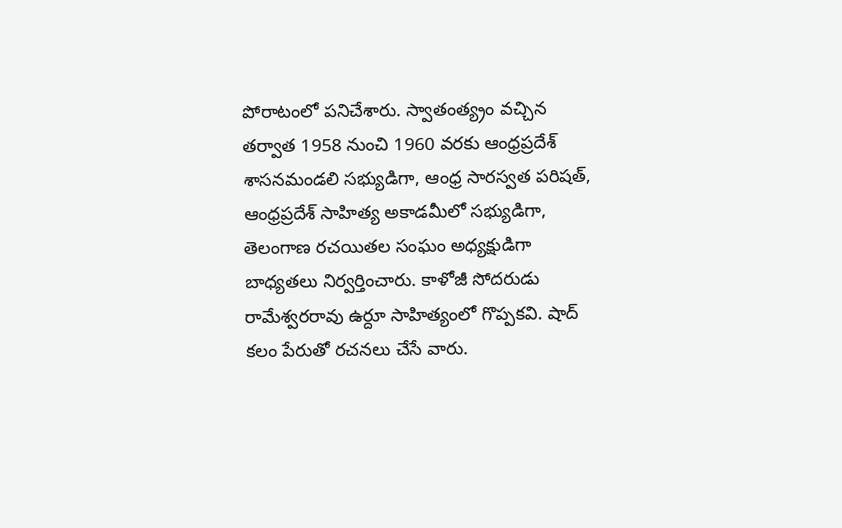పోరాటంలో పనిచేశారు. స్వాతంత్య్రం వచ్చిన తర్వాత 1958 నుంచి 1960 వరకు ఆంధ్రప్రదేశ్ శాసనమండలి సభ్యుడిగా, ఆంధ్ర సారస్వత పరిషత్, ఆంధ్రప్రదేశ్ సాహిత్య అకాడమీలో సభ్యుడిగా, తెలంగాణ రచయితల సంఘం అధ్యక్షుడిగా బాధ్యతలు నిర్వర్తించారు. కాళోజీ సోదరుడు రామేశ్వరరావు ఉర్దూ సాహిత్యంలో గొప్పకవి. షాద్ కలం పేరుతో రచనలు చేసే వారు.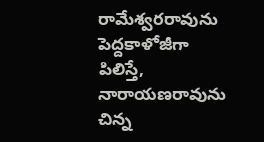రామేశ్వరరావును పెద్దకాళోజీగా పిలిస్తే, నారాయణరావును చిన్న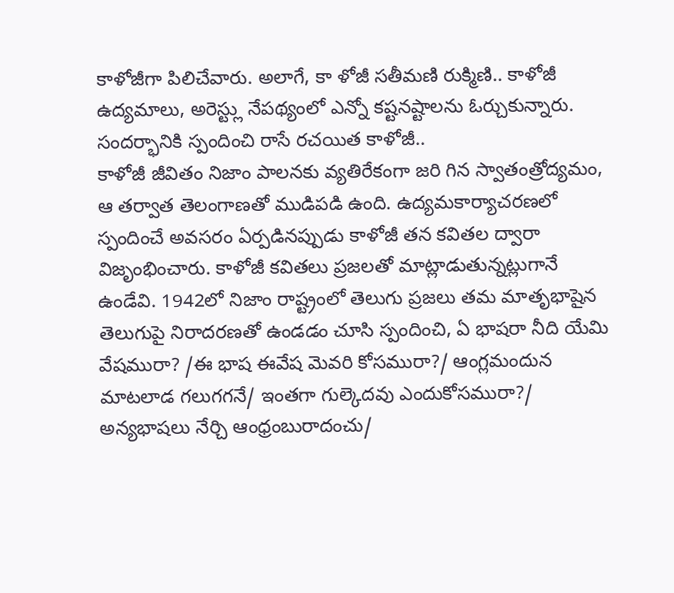కాళోజీగా పిలిచేవారు. అలాగే, కా ళోజీ సతీమణి రుక్మిణి.. కాళోజీ ఉద్యమాలు, అరెస్ట్లు నేపథ్యంలో ఎన్నో కష్టనష్టాలను ఓర్చుకున్నారు.
సందర్భానికి స్పందించి రాసే రచయిత కాళోజీ..
కాళోజీ జీవితం నిజాం పాలనకు వ్యతిరేకంగా జరి గిన స్వాతంత్రోద్యమం, ఆ తర్వాత తెలంగాణతో ముడిపడి ఉంది. ఉద్యమకార్యాచరణలో స్పందించే అవసరం ఏర్పడినప్పుడు కాళోజీ తన కవితల ద్వారా విజృంభించారు. కాళోజీ కవితలు ప్రజలతో మాట్లాడుతున్నట్లుగానే ఉండేవి. 1942లో నిజాం రాష్ట్రంలో తెలుగు ప్రజలు తమ మాతృభాషైన తెలుగుపై నిరాదరణతో ఉండడం చూసి స్పందించి, ఏ భాషరా నీది యేమి వేషమురా? /ఈ భాష ఈవేష మెవరి కోసమురా?/ ఆంగ్లమందున మాటలాడ గలుగగనే/ ఇంతగా గుల్కెదవు ఎందుకోసమురా?/ అన్యభాషలు నేర్చి ఆంధ్రంబురాదంచు/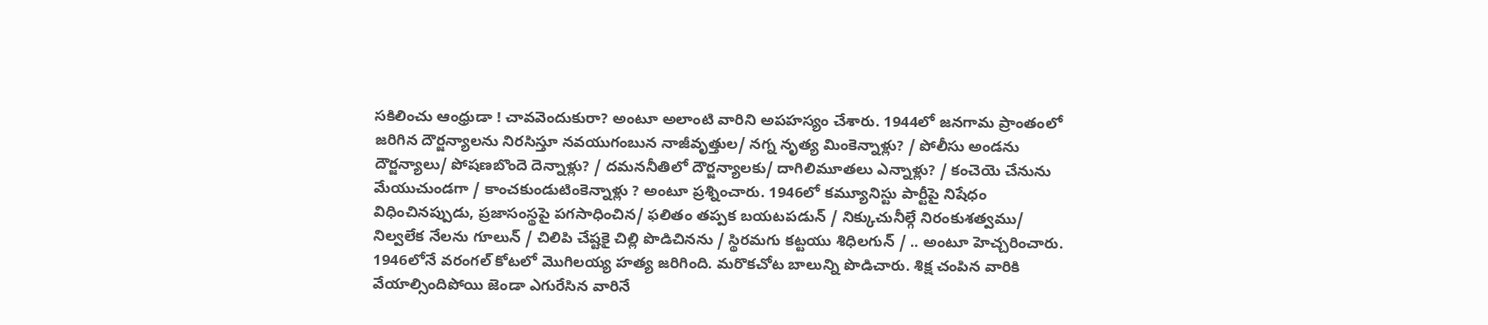సకిలించు ఆంధ్రుడా ! చావవెందుకురా? అంటూ అలాంటి వారిని అపహస్యం చేశారు. 1944లో జనగామ ప్రాంతంలో జరిగిన దౌర్జన్యాలను నిరసిస్తూ నవయుగంబున నాజీవృత్తుల/ నగ్న నృత్య మింకెన్నాళ్లు? / పోలీసు అండను దౌర్జన్యాలు/ పోషణబొందె దెన్నాళ్లు? / దమననీతిలో దౌర్జన్యాలకు/ దాగిలిమూతలు ఎన్నాళ్లు? / కంచెయె చేనును మేయుచుండగా / కాంచకుండుటింకెన్నాళ్లు ? అంటూ ప్రశ్నించారు. 1946లో కమ్యూనిస్టు పార్టీపై నిషేధం విధించినప్పుడు, ప్రజాసంస్థపై పగసాధించిన/ ఫలితం తప్పక బయటపడున్ / నిక్కుచునీల్గే నిరంకుశత్వము/ నిల్వలేక నేలను గూలున్ / చిలిపి చేష్టకై చిల్లి పొడిచినను / స్థిరమగు కట్టయు శిధిలగున్ / .. అంటూ హెచ్చరించారు. 1946లోనే వరంగల్ కోటలో మొగిలయ్య హత్య జరిగింది. మరొకచోట బాలున్ని పొడిచారు. శిక్ష చంపిన వారికి వేయాల్సిందిపోయి జెండా ఎగురేసిన వారినే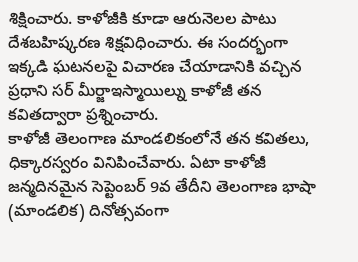శిక్షించారు. కాళోజీకి కూడా ఆరునెలల పాటు దేశబహిష్కరణ శిక్షవిధించారు. ఈ సందర్భంగా ఇక్కడి ఘటనలపై విచారణ చేయాడానికి వచ్చిన ప్రధాని సర్ మీర్జాఇస్మాయిల్ను కాళోజీ తన కవితద్వారా ప్రశ్నించారు.
కాళోజీ తెలంగాణ మాండలికంలోనే తన కవితలు, ధిక్కారస్వరం వినిపించేవారు. ఏటా కాళోజీ జన్మదినమైన సెప్టెంబర్ 9వ తేదీని తెలంగాణ భాషా (మాండలిక) దినోత్సవంగా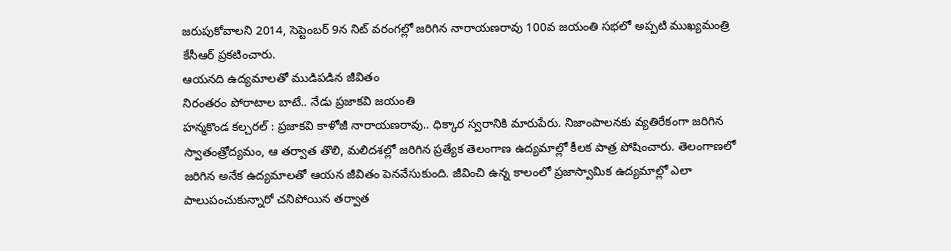జరుపుకోవాలని 2014, సెప్టెంబర్ 9న నిట్ వరంగల్లో జరిగిన నారాయణరావు 100వ జయంతి సభలో అప్పటి ముఖ్యమంత్రి కేసీఆర్ ప్రకటించారు.
ఆయనది ఉద్యమాలతో ముడిపడిన జీవితం
నిరంతరం పోరాటాల బాటే.. నేడు ప్రజాకవి జయంతి
హన్మకొండ కల్చరల్ : ప్రజాకవి కాళోజీ నారాయణరావు.. ధిక్కార స్వరానికి మారుపేరు. నిజాంపాలనకు వ్యతిరేకంగా జరిగిన స్వాతంత్రోద్యమం, ఆ తర్వాత తొలి, మలిదశల్లో జరిగిన ప్రత్యేక తెలంగాణ ఉద్యమాల్లో కీలక పాత్ర పోషించారు. తెలంగాణలో జరిగిన అనేక ఉద్యమాలతో ఆయన జీవితం పెనవేసుకుంది. జీవించి ఉన్న కాలంలో ప్రజాస్వామిక ఉద్యమాల్లో ఎలా పాలుపంచుకున్నారో చనిపోయిన తర్వాత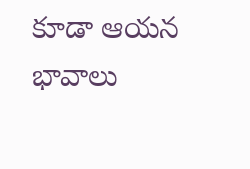కూడా ఆయన భావాలు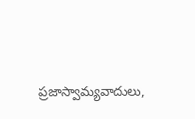ప్రజాస్వామ్యవాదులు,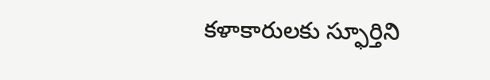కళాకారులకు స్ఫూర్తిని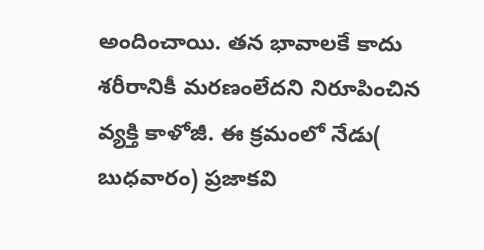అందించాయి. తన భావాలకే కాదు శరీరానికీ మరణంలేదని నిరూపించిన వ్యక్తి కాళోజీ. ఈ క్రమంలో నేడు( బుధవారం) ప్రజాకవి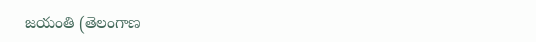జయంతి (తెలంగాణ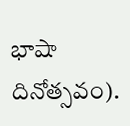భాషా దినోత్సవం).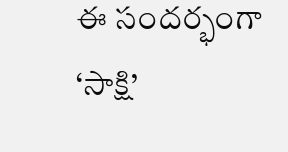ఈ సందర్భంగా ‘సాక్షి’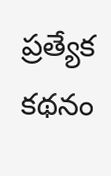ప్రత్యేక కథనం